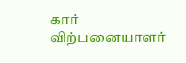கார் விற்பனையாளர்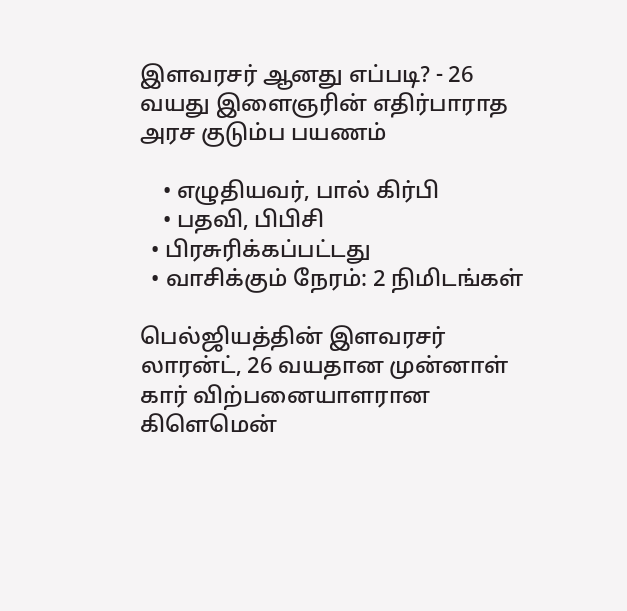இளவரசர் ஆனது எப்படி? - 26 வயது இளைஞரின் எதிர்பாராத அரச குடும்ப பயணம்

    • எழுதியவர், பால் கிர்பி
    • பதவி, பிபிசி
  • பிரசுரிக்கப்பட்டது
  • வாசிக்கும் நேரம்: 2 நிமிடங்கள்

பெல்ஜியத்தின் இளவரசர் லாரன்ட், 26 வயதான முன்னாள் கார் விற்பனையாளரான கிளெமென்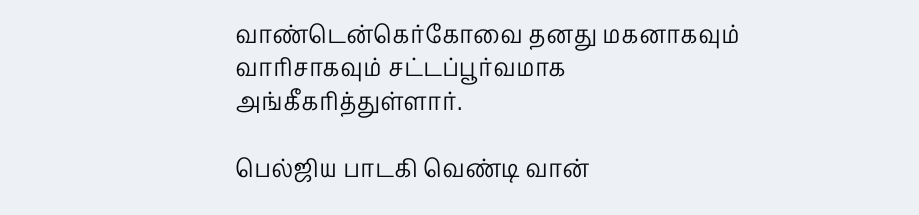வாண்டென்கெர்கோவை தனது மகனாகவும் வாரிசாகவும் சட்டப்பூர்வமாக அங்கீகரித்துள்ளார்.

பெல்ஜிய பாடகி வெண்டி வான்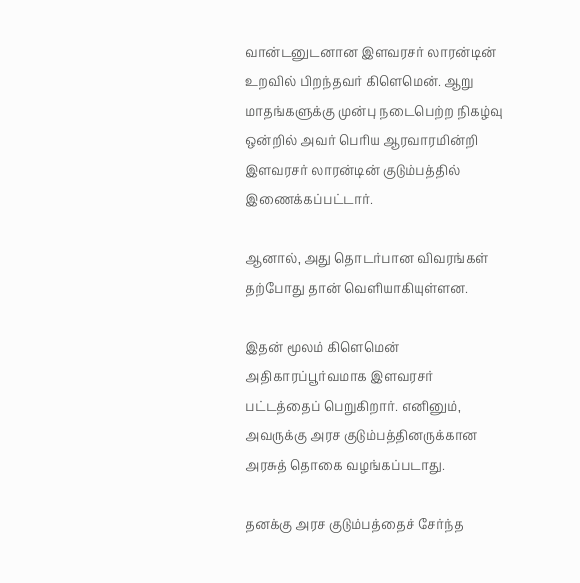வான்டனுடனான இளவரசர் லாரன்டின் உறவில் பிறந்தவர் கிளெமென். ஆறு மாதங்களுக்கு முன்பு நடைபெற்ற நிகழ்வு ஒன்றில் அவர் பெரிய ஆரவாரமின்றி இளவரசர் லாரன்டின் குடும்பத்தில் இணைக்கப்பட்டார்.

ஆனால், அது தொடர்பான விவரங்கள் தற்போது தான் வெளியாகியுள்ளன.

இதன் மூலம் கிளெமென் அதிகாரப்பூர்வமாக இளவரசர் பட்டத்தைப் பெறுகிறார். எனினும், அவருக்கு அரச குடும்பத்தினருக்கான அரசுத் தொகை வழங்கப்படாது.

தனக்கு அரச குடும்பத்தைச் சேர்ந்த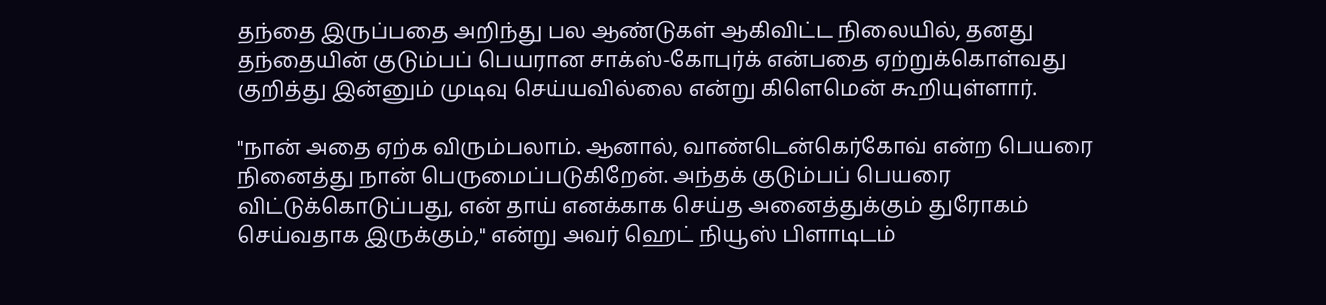தந்தை இருப்பதை அறிந்து பல ஆண்டுகள் ஆகிவிட்ட நிலையில், தனது தந்தையின் குடும்பப் பெயரான சாக்ஸ்-கோபுர்க் என்பதை ஏற்றுக்கொள்வது குறித்து இன்னும் முடிவு செய்யவில்லை என்று கிளெமென் கூறியுள்ளார்.

"நான் அதை ஏற்க விரும்பலாம். ஆனால், வாண்டென்கெர்கோவ் என்ற பெயரை நினைத்து நான் பெருமைப்படுகிறேன். அந்தக் குடும்பப் பெயரை விட்டுக்கொடுப்பது, என் தாய் எனக்காக செய்த அனைத்துக்கும் துரோகம் செய்வதாக இருக்கும்," என்று அவர் ஹெட் நியூஸ் பிளாடிடம்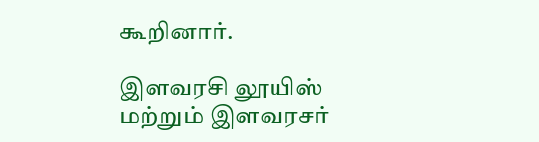கூறினார்.

இளவரசி லூயிஸ் மற்றும் இளவரசர்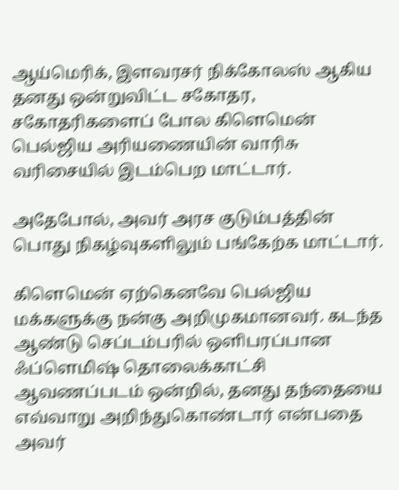ஆய்மெரிக், இளவரசர் நிக்கோலஸ் ஆகிய தனது ஒன்றுவிட்ட சகோதர, சகோதரிகளைப் போல கிளெமென் பெல்ஜிய அரியணையின் வாரிசு வரிசையில் இடம்பெற மாட்டார்.

அதேபோல், அவர் அரச குடும்பத்தின் பொது நிகழ்வுகளிலும் பங்கேற்க மாட்டார்.

கிளெமென் ஏற்கெனவே பெல்ஜிய மக்களுக்கு நன்கு அறிமுகமானவர். கடந்த ஆண்டு செப்டம்பரில் ஒளிபரப்பான ஃப்ளெமிஷ் தொலைக்காட்சி ஆவணப்படம் ஒன்றில், தனது தந்தையை எவ்வாறு அறிந்துகொண்டார் என்பதை அவர்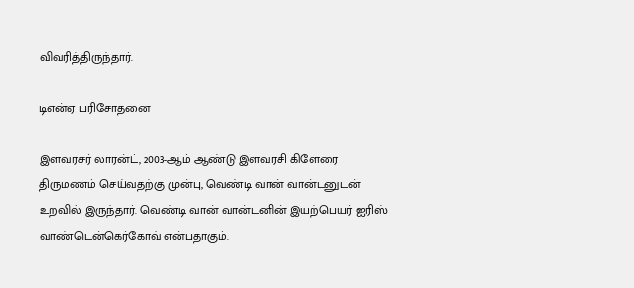விவரித்திருந்தார்.

டிஎன்ஏ பரிசோதனை

இளவரசர் லாரன்ட், 2003-ஆம் ஆண்டு இளவரசி கிளேரை திருமணம் செய்வதற்கு முன்பு, வெண்டி வான் வான்டனுடன் உறவில் இருந்தார். வெண்டி வான் வான்டனின் இயற்பெயர் ஐரிஸ் வாண்டென்கெர்கோவ் என்பதாகும்.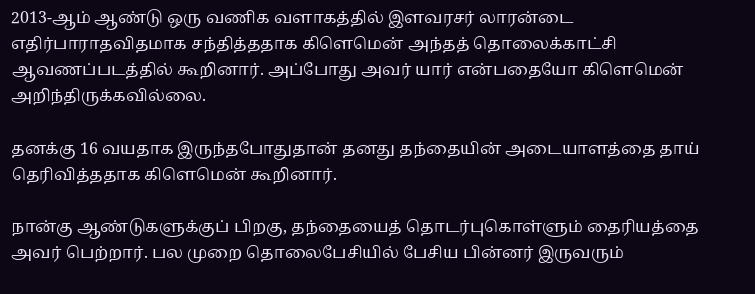2013-ஆம் ஆண்டு ஒரு வணிக வளாகத்தில் இளவரசர் லாரன்டை எதிர்பாராதவிதமாக சந்தித்ததாக கிளெமென் அந்தத் தொலைக்காட்சி ஆவணப்படத்தில் கூறினார். அப்போது அவர் யார் என்பதையோ கிளெமென் அறிந்திருக்கவில்லை.

தனக்கு 16 வயதாக இருந்தபோதுதான் தனது தந்தையின் அடையாளத்தை தாய் தெரிவித்ததாக கிளெமென் கூறினார்.

நான்கு ஆண்டுகளுக்குப் பிறகு, தந்தையைத் தொடர்புகொள்ளும் தைரியத்தை அவர் பெற்றார். பல முறை தொலைபேசியில் பேசிய பின்னர் இருவரும்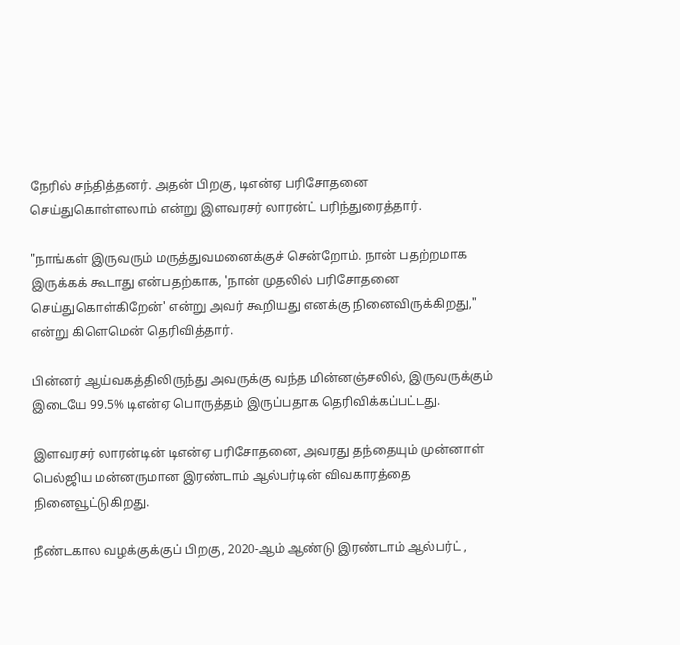நேரில் சந்தித்தனர். அதன் பிறகு, டிஎன்ஏ பரிசோதனை செய்துகொள்ளலாம் என்று இளவரசர் லாரன்ட் பரிந்துரைத்தார்.

"நாங்கள் இருவரும் மருத்துவமனைக்குச் சென்றோம். நான் பதற்றமாக இருக்கக் கூடாது என்பதற்காக, 'நான் முதலில் பரிசோதனை செய்துகொள்கிறேன்' என்று அவர் கூறியது எனக்கு நினைவிருக்கிறது," என்று கிளெமென் தெரிவித்தார்.

பின்னர் ஆய்வகத்திலிருந்து அவருக்கு வந்த மின்னஞ்சலில், இருவருக்கும் இடையே 99.5% டிஎன்ஏ பொருத்தம் இருப்பதாக தெரிவிக்கப்பட்டது.

இளவரசர் லாரன்டின் டிஎன்ஏ பரிசோதனை, அவரது தந்தையும் முன்னாள் பெல்ஜிய மன்னருமான இரண்டாம் ஆல்பர்டின் விவகாரத்தை நினைவூட்டுகிறது.

நீண்டகால வழக்குக்குப் பிறகு, 2020-ஆம் ஆண்டு இரண்டாம் ஆல்பர்ட் ,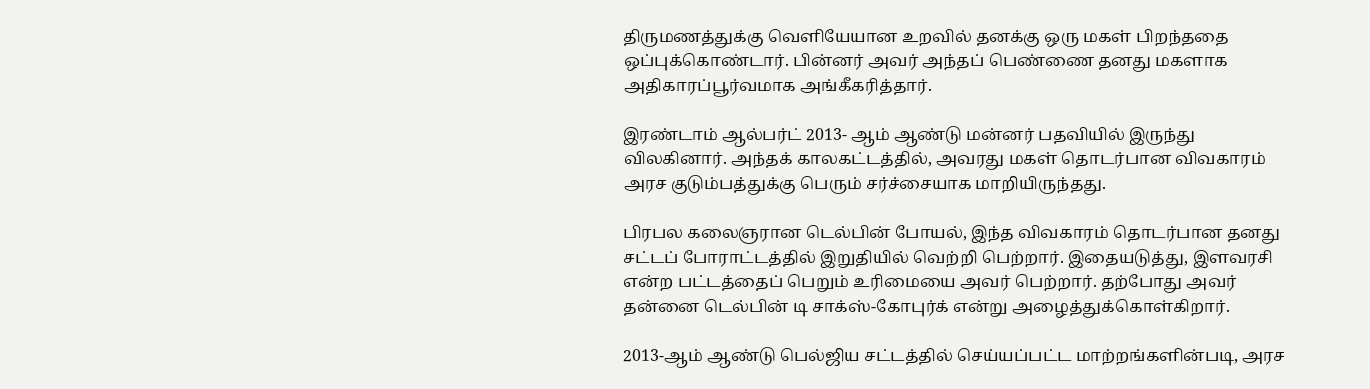திருமணத்துக்கு வெளியேயான உறவில் தனக்கு ஒரு மகள் பிறந்ததை ஒப்புக்கொண்டார். பின்னர் அவர் அந்தப் பெண்ணை தனது மகளாக அதிகாரப்பூர்வமாக அங்கீகரித்தார்.

இரண்டாம் ஆல்பர்ட் 2013- ஆம் ஆண்டு மன்னர் பதவியில் இருந்து விலகினார். அந்தக் காலகட்டத்தில், அவரது மகள் தொடர்பான விவகாரம் அரச குடும்பத்துக்கு பெரும் சர்ச்சையாக மாறியிருந்தது.

பிரபல கலைஞரான டெல்பின் போயல், இந்த விவகாரம் தொடர்பான தனது சட்டப் போராட்டத்தில் இறுதியில் வெற்றி பெற்றார். இதையடுத்து, இளவரசி என்ற பட்டத்தைப் பெறும் உரிமையை அவர் பெற்றார். தற்போது அவர் தன்னை டெல்பின் டி சாக்ஸ்-கோபுர்க் என்று அழைத்துக்கொள்கிறார்.

2013-ஆம் ஆண்டு பெல்ஜிய சட்டத்தில் செய்யப்பட்ட மாற்றங்களின்படி, அரச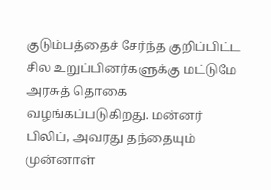குடும்பத்தைச் சேர்ந்த குறிப்பிட்ட சில உறுப்பினர்களுக்கு மட்டுமே அரசுத் தொகை வழங்கப்படுகிறது. மன்னர் பிலிப், அவரது தந்தையும் முன்னாள்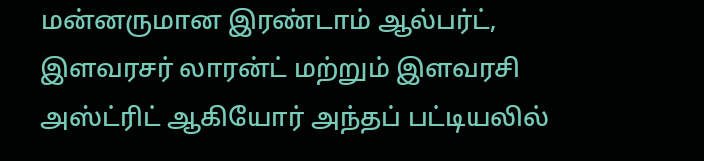மன்னருமான இரண்டாம் ஆல்பர்ட், இளவரசர் லாரன்ட் மற்றும் இளவரசி அஸ்ட்ரிட் ஆகியோர் அந்தப் பட்டியலில்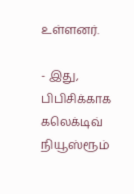உள்ளனர்.

- இது, பிபிசிக்காக கலெக்டிவ் நியூஸ்ரூம்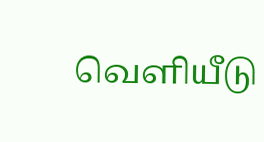வெளியீடு